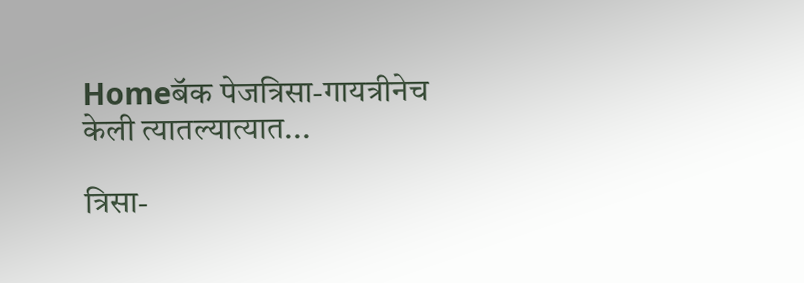Homeबॅक पेजत्रिसा-गायत्रीनेच केली त्यातल्यात्यात...

त्रिसा-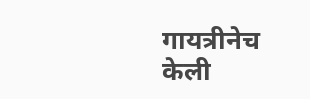गायत्रीनेच केली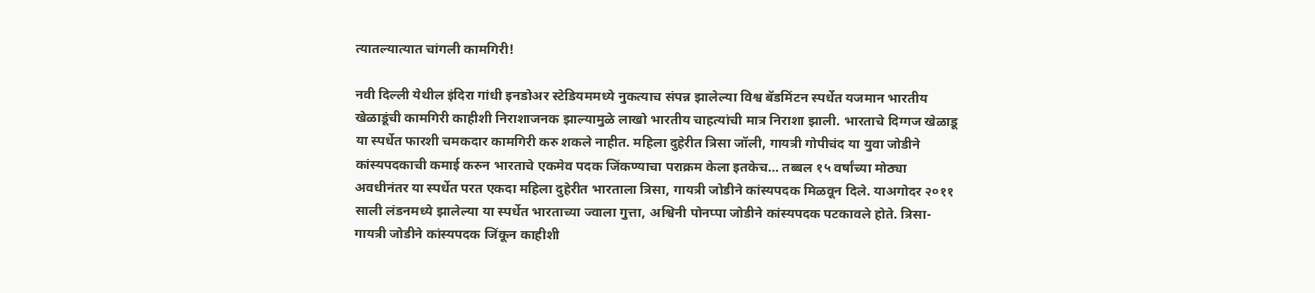त्यातल्यात्यात चांगली कामगिरी‌!

नवी दिल्ली येथील इंदिरा गांधी इनडोअर स्टेडियममध्ये नुकत्याच संपन्न झालेल्या विश्व बॅडमिंटन स्पर्धेत यजमान भारतीय खेळाडूंची कामगिरी काहीशी निराशाजनक झाल्यामुळे लाखो भारतीय चाहत्यांची मात्र‌ निराशा झाली. भारताचे दिग्गज खेळाडू या स्पर्धेत फारशी चमकदार कामगिरी‌ करु शकले नाहीत. महिला दुहेरीत त्रिसा जॉली, गायत्री गोपीचंद या युवा जोडीने कांस्यपदकाची कमाई करुन भारताचे एकमेव पदक जिंकण्याचा पराक्रम केला इतकेच… तब्बल १५ वर्षांच्या मोठ्या अवधीनंतर या स्पर्धेत परत एकदा महिला दुहेरीत भारताला त्रिसा, गायत्री जोडीने कांस्यपदक मिळवून‌ दिले. याअगोदर २०११ साली लंडनमध्ये झालेल्या या स्पर्धेत भारताच्या ज्वाला गुत्ता, अश्विनी पोनप्पा जोडीने कांस्यपदक पटकावले होते. त्रिसा-गायत्री जोडीने कांस्यपदक जिंकून काहीशी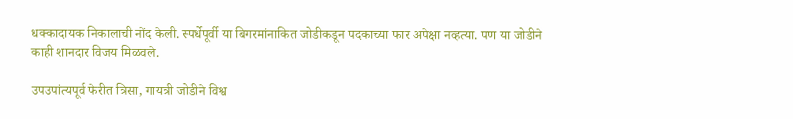धक्कादायक निकालाची नोंद केली. स्पर्धेपूर्वी या बिगरमांनाकित जोडीकडून पदकाच्या फार अपेक्षा नव्हत्या. पण या जोडीने काही शानदार विजय मिळवले.

उपउपांत्यपूर्व फेरीत त्रिसा, गायत्री जोडीने विश्व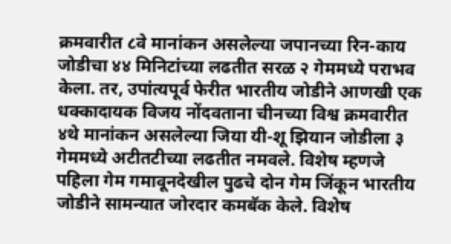क्रमवारीत ८वे मानांकन असलेल्या जपानच्या रिन-काय जोडीचा ४४ मिनिटांच्या लढतीत सरळ २ गेममध्ये पराभव केला. तर, उपांत्यपूर्व फेरीत भारतीय जोडीने आणखी एक धक्कादायक विजय नोंदवताना चीनच्या विश्व क्रमवारीत ४थे मानांकन असलेल्या जिया यी-शू झियान जोडीला ३ गेममध्ये अटीतटीच्या लढतीत नमवले. विशेष म्हणजे पहिला गेम गमावूनदेखील पुढचे दोन गेम जिंकून भारतीय जोडीने सामन्यात जोरदार कमबॅक केले. विशेष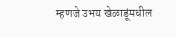म्हणजे उभय खेळाडूंमधील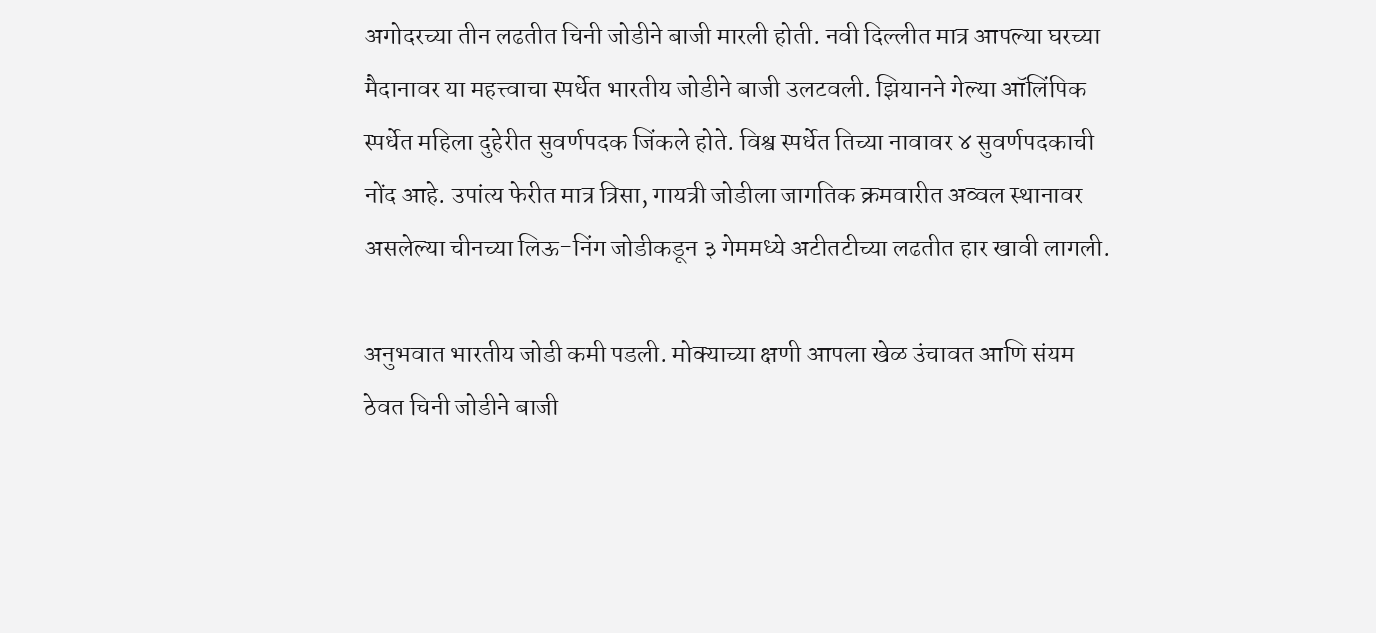अगोदरच्या तीन लढतीत चिनी जोडीने बाजी मारली होती. नवी दिल्लीत मात्र‌ आपल्या घरच्या मैदानावर या महत्त्वाचा स्पर्धेत भारतीय जोडीने बाजी उलटवली. झियान‌ने गेल्या ऑलिंपिक स्पर्धेत महिला दुहेरीत सुवर्णपदक जिंकले होते. विश्व स्पर्धेत तिच्या नावावर ४ सुवर्णपदकाची नोंद आहे. उपांत्य फेरीत मात्र‌ त्रिसा, गायत्री जोडीला जागतिक क्रमवारीत अव्वल स्थानावर असलेल्या चीनच्या लिऊ-निंग जोडीकडून ३ गेममध्ये अटीतटीच्या लढतीत हार खावी लागली.

अनुभवात भारतीय जोडी कमी पडली. मोक्याच्या क्षणी आपला खेळ उंचावत आणि संयम ठेवत चिनी जोडीने बाजी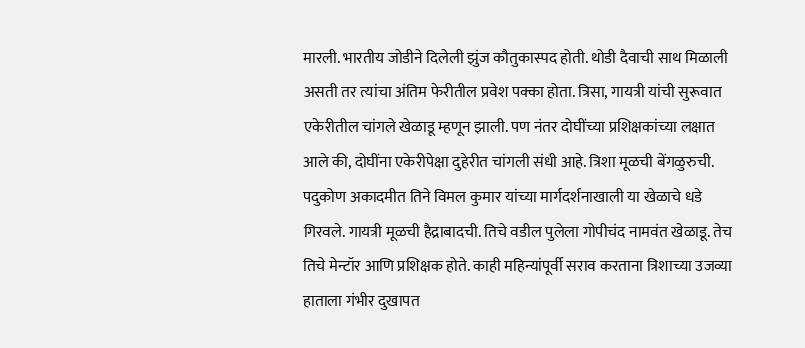मारली. भारतीय जोडीने दिलेली झुंज कौतुकास्पद होती. थोडी दैवाची साथ मिळाली असती तर त्यांचा अंतिम फेरीतील प्रवेश पक्का होता. त्रिसा, गायत्री यांची सुरूवात एकेरीतील चांगले खेळाडू म्हणून झाली. पण नंतर दोघींच्या प्रशिक्षकांच्या लक्षात आले की, दोघींना एकेरीपेक्षा दुहेरीत चांगली संधी आहे. त्रिशा मूळची बेंगळुरुची. पदुकोण अकादमीत तिने विमल कुमार यांच्या मार्गदर्शनाखाली या खेळाचे धडे गिरवले. गायत्री मूळची हैद्राबादची. तिचे वडील पुलेला गोपीचंद नामवंत खेळाडू. तेच तिचे मेन्टॉर आणि प्रशिक्षक होते. काही महिन्यांपूर्वी सराव करताना त्रिशाच्या उजव्या हाताला गंभीर दुखापत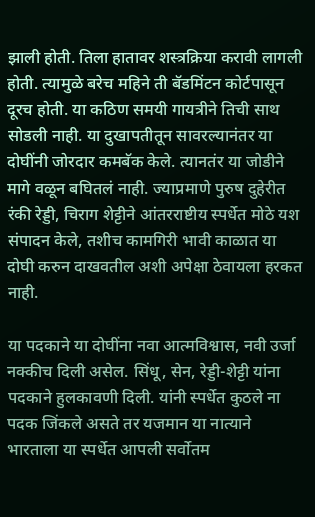झाली होती. तिला हातावर शस्त्रक्रिया करावी लागली होती. त्यामुळे बरेच महिने ती बॅडमिंटन कोर्टपासून दूरच होती. या कठिण समयी गायत्रीने तिची साथ सोडली नाही. या दुखापतीतून सावरल्यानंतर या दोघींनी जोरदार कमबॅक केले. त्यानतंर या जोडीने मागे ‌वळून बघितलं नाही. ज्याप्रमाणे पुरुष दुहेरीत रंकी रेड्डी, चिराग शेट्टीने आंतरराष्टीय स्पर्धेत मोठे यश संपादन केले, तशीच कामगिरी भावी काळात या दोघी करुन‌ दाखवतील अशी अपेक्षा ठेवायला हरकत नाही.

या पदकाने या दोघींना नवा आत्मविश्वास, नवी उर्जा नक्कीच दिली असेल. सिंधू, सेन, रेड्डी-शेट्टी यांना पदकाने हुलकावणी दिली. यांनी स्पर्धेत कुठले ना पदक जिंकले असते तर यजमान या नात्याने भारताला या स्पर्धेत आपली सर्वोतम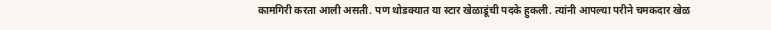कामगिरी करता आली असती. पण थोडक्यात या स्टार खेळाडूंची पदके हुकली. त्यांनी आपल्या परीने चमकदार खेळ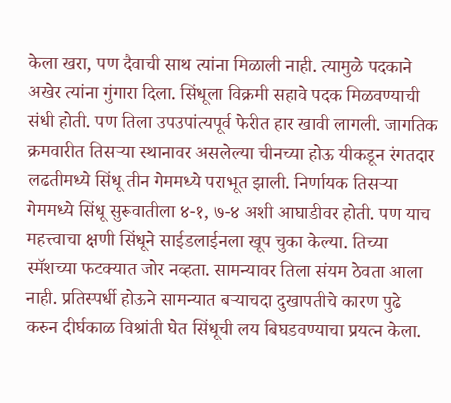केला खरा, पण दैवाची साथ त्यांना मिळाली नाही. त्यामुळे पदकाने अखेर त्यांना गुंगारा दिला. सिंधूला विक्रमी सहावे पदक मिळवण्याची संधी होती. पण तिला उपउपांत्यपूर्व फेरीत हार खावी लागली. जागतिक क्रमवारीत तिसऱ्या स्थानावर असलेल्या चीनच्या होऊ यीकडून रंगतदार लढतीमध्ये सिंधू तीन गेममध्ये पराभूत झाली. निर्णायक तिसऱ्या गेममध्ये सिंधू सुरूवातीला ४-१, ७-४ अशी आघाडीवर होती. पण याच महत्त्वाचा क्षणी सिंधूने साईडलाईनला खूप चुका केल्या. तिच्या स्मॅशच्या फटक्यात जोर नव्हता. सामन्यावर तिला संयम ठेवता आला नाही. प्रतिस्पर्धी होऊने सामन्यात बऱ्याचदा दुखापतीचे कारण पुढे करुन‌ दीर्घकाळ विश्रांती घेत सिंधूची लय बिघडवण्याचा प्रयत्न केला.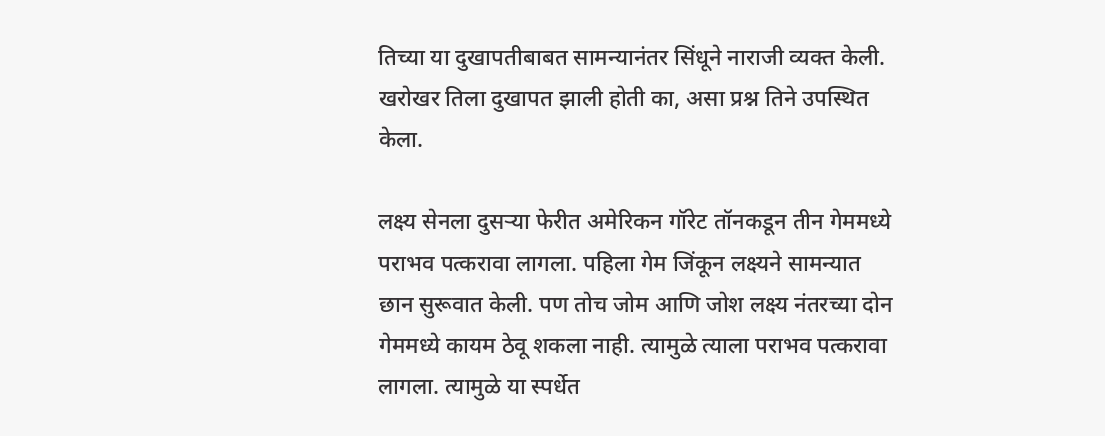तिच्या या दुखापतीबाबत सामन्यानंतर सिंधूने नाराजी व्यक्त केली. खरोखर तिला दुखापत झाली होती का, असा प्रश्न तिने उपस्थित केला.

लक्ष्य सेनला दुसऱ्या फेरीत अमेरिकन गॉरेट तॉनकडून तीन गेममध्ये पराभव पत्करावा‌ लागला. पहिला गेम जिंकून लक्ष्यने सामन्यात छान सुरूवात केली. पण तोच जोम आणि जोश लक्ष्य नंतरच्या दोन गेममध्ये कायम ठेवू शकला नाही. त्यामुळे त्याला पराभव पत्करावा‌ लागला. त्यामुळे या स्पर्धेत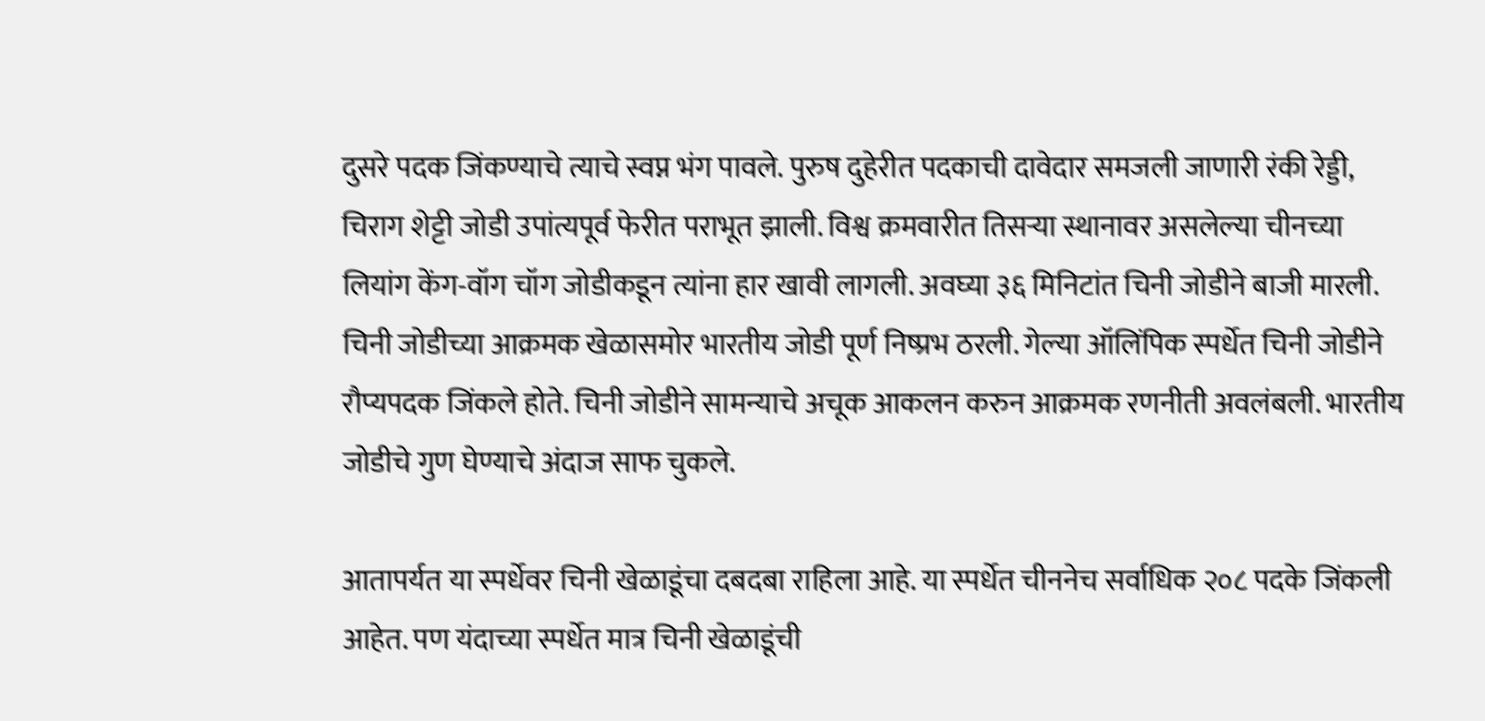दुसरे पदक जिंकण्याचे त्याचे स्वप्न भंग पावले. पुरुष दुहेरीत पदकाची दावेदार समजली जाणारी रंकी रेड्डी, चिराग शेट्टी जोडी उपांत्यपूर्व फेरीत पराभूत झाली. विश्व क्रमवारीत तिसऱ्या स्थानावर असलेल्या चीनच्या लियांग केंग-वॉग चॉग जोडीकडून त्यांना हार खावी लागली. अवघ्या ३६ मिनिटांत चिनी जोडीने बाजी मारली. चिनी जोडीच्या आक्रमक खेळासमोर भारतीय जोडी पूर्ण निष्प्रभ ठरली. गेल्या ऑलिंपिक स्पर्धेत चिनी जोडीने रौप्यपदक जिंकले होते. चिनी जोडीने सामन्याचे अचूक आकलन करुन‌ आक्रमक रणनीती अवलंबली. भारतीय जोडीचे गुण घेण्याचे अंदाज साफ चुकले.

आतापर्यत या स्पर्धेवर चिनी खेळाडूंचा दबदबा राहिला आहे. या स्पर्धेत चीननेच सर्वाधिक २०८ पदके जिंकली आहेत. पण यंदाच्या स्पर्धेत मात्र‌ चिनी खेळाडूंची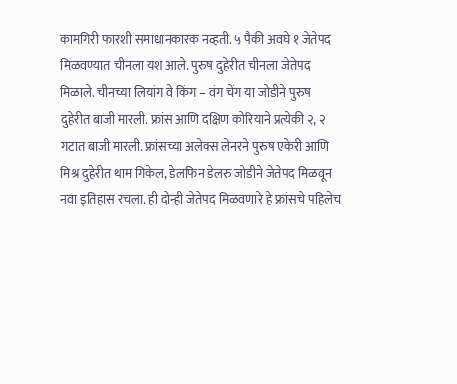कामगिरी फारशी समाधानकारक नव्हती. ५ पैकी अवघे‌ १ जेतेपद मिळवण्यात चीनला यश आले. पुरुष दुहेरीत चीनला जेतेपद मिळाले. चीनच्या लियांग वे किंग – वंग चेंग या जोडीने पुरुष दुहेरीत बाजी मारली. फ्रांस आणि दक्षिण कोरियाने प्रत्येकी २, २ गटात बाजी मारली. फ्रांसच्या अलेक्स लेनरने पुरुष एकेरी आणि मिश्र दुहेरीत थाम‌ गिकेल, डेलफिन‌ डेलरु जोडीने जेतेपद मिळवून नवा इतिहास रचला. ही दोन्ही जेतेपद मिळवणारे हे फ्रांसचे पहिलेच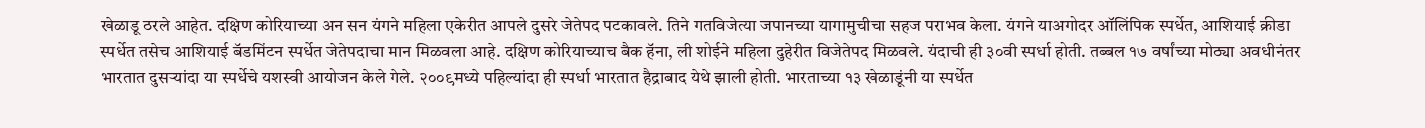खेळाडू ठरले आहेत. दक्षिण कोरियाच्या अन सन यंगने महिला एकेरीत आपले दुसरे जेतेपद पटकावले. तिने गतविजेत्या जपानच्या यागामुचीचा सहज पराभव केला. यंगने याअगोदर ऑलिंपिक स्पर्धेत, आशियाई क्रीडा स्पर्धेत तसेच आशियाई बॅडमिंटन स्पर्धेत जेतेपदाचा मान मिळवला आहे. दक्षिण कोरियाच्याच बैक हॅना, ली शोईने महिला दुहेरीत विजेतेपद मिळवले. यंदाची ही ३०वी स्पर्धा होती. तब्बल १७ वर्षांच्या मोठ्या अवधीनंतर भारतात दुसऱ्यांदा या स्पर्धेचे यशस्वी आयोजन केले गेले. २००९मध्ये पहिल्यांदा ही स्पर्धा भारतात हैद्राबाद येथे झाली होती. भारताच्या १३ खेळाडूंनी या स्पर्धेत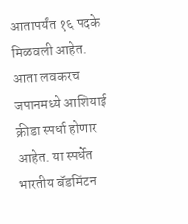आतापर्यंत १६ पदके मिळवली आहेत. आता लवकरच जपानमध्ये आशियाई क्रीडा स्पर्धा होणार आहेत. या स्पर्धेत भारतीय बॅडमिंटन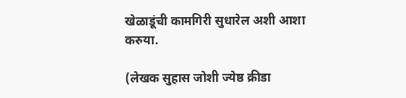खेळाडूंची कामगिरी सुधारेल अशी आशा करुया.

(लेखक सुहास जोशी ज्येष्ठ क्रीडा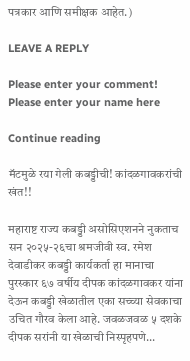पत्रकार आणि समीक्षक आहेत.)

LEAVE A REPLY

Please enter your comment!
Please enter your name here

Continue reading

मॅटमुळे रया गेली कबड्डीची! कांदळगावकरांची खंत!!

महाराष्ट राज्य कबड्डी असोसिएशनने नुकताच सन‌ २०२५-२६चा श्रमजीवी स्व. रमेश देवाडीकर कबड्डी कार्यकर्ता हा मानाचा पुरस्कार ६७ वर्षीय दीपक कांदळगावकर यांना देऊन कबड्डी खेळातील एका सच्च्या सेवकाचा उचित गौरव केला आहे. जवळजवळ ‌५ दशके दीपक सरांनी या खेळाची निस्पृहपणे...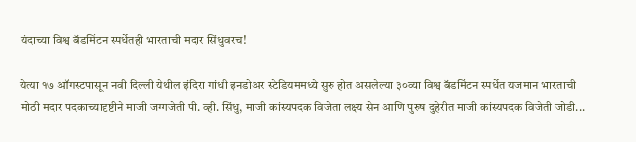यंदाच्या विश्व बॅडमिंटन स्पर्धेतही भारताची मदार सिंधुवरच!

येत्या १७ ऑगस्टपासून नवी दिल्ली येथील इंदिरा गांधी इनडोअर स्टेडियममध्ये सुरु होत असलेल्या ३०व्या विश्व बॅडमिंटन स्पर्धेत यजमान भारताची मोठी मदार पदकाच्यादृष्टीने माजी जग्गजेती पी. व्ही. सिंधु, माजी कांस्यपदक विजेता लक्ष्य सेन आणि पुरुष दुहेरीत माजी कांस्यपदक विजेती जोडी...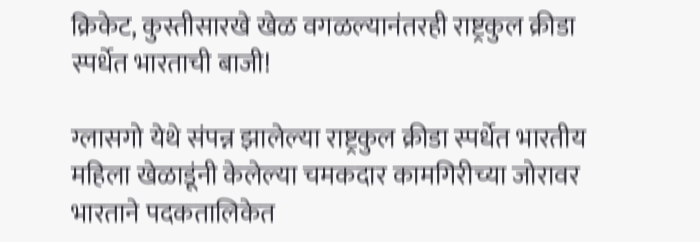क्रिकेट, कुस्तीसारखे खेळ वगळल्यानंतरही राष्ट्रकुल क्रीडा स्पर्धेत भारताची बाजी!

ग्लासगो येथे संपन्न झालेल्या राष्ट्रकुल क्रीडा स्पर्धेत भारतीय महिला खेळाडूंनी केलेल्या चमकदार कामगिरी‌च्या जोरावर भारताने पदकतालिकेत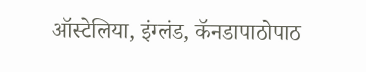ऑस्टेलिया, इंग्लंड, कॅनडापाठोपाठ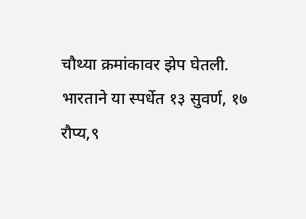चौथ्या क्रमांकावर झेप घेतली. भारताने या स्पर्धेत १३ सुवर्ण, १७ रौप्य,९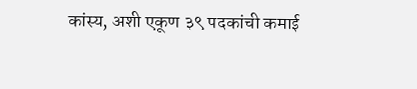कांस्य, अशी एकूण ३९ पदकांची कमाई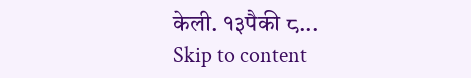केली. १३पैकी ८...
Skip to content